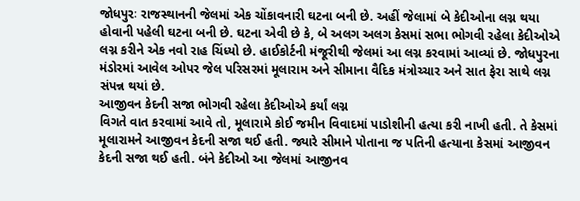જોધપુરઃ રાજસ્થાનની જેલમાં એક ચોંકાવનારી ઘટના બની છે. અહીં જેલામાં બે કેદીઓના લગ્ન થયા હોવાની પહેલી ઘટના બની છે. ઘટના એવી છે કે, બે અલગ અલગ કેસમાં સભા ભોગવી રહેલા કેદીઓએ લગ્ન કરીને એક નવો રાહ ચિંધ્યો છે. હાઈકોર્ટની મંજૂરીથી જેલમાં આ લગ્ન કરવામાં આવ્યાં છે. જોધપુરના મંડોરમાં આવેલ ઓપર જેલ પરિસરમાં મૂલારામ અને સીમાના વૈદિક મંત્રોચ્ચાર અને સાત ફેરા સાથે લગ્ન સંપન્ન થયાં છે.
આજીવન કેદની સજા ભોગવી રહેલા કેદીઓએ કર્યાં લગ્ન
વિગતે વાત કરવામાં આવે તો, મૂલારામે કોઈ જમીન વિવાદમાં પાડોશીની હત્યા કરી નાખી હતી. તે કેસમાં મૂલારામને આજીવન કેદની સજા થઈ હતી. જ્યારે સીમાને પોતાના જ પતિની હત્યાના કેસમાં આજીવન કેદની સજા થઈ હતી. બંને કેદીઓ આ જેલમાં આજીનવ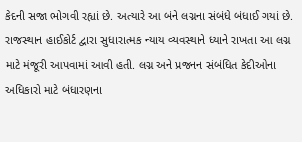કેદની સજા ભોગવી રહ્યાં છે. અત્યારે આ બંને લગ્નના સંબંધે બંધાઈ ગયાં છે. રાજસ્થાન હાઈકોર્ટ દ્વારા સુધારાત્મક ન્યાય વ્યવસ્થાને ધ્યાને રાખતા આ લગ્ન માટે મંજૂરી આપવામાં આવી હતી. લગ્ન અને પ્રજનન સંબંધિત કેદીઓના અધિકારો માટે બંધારણના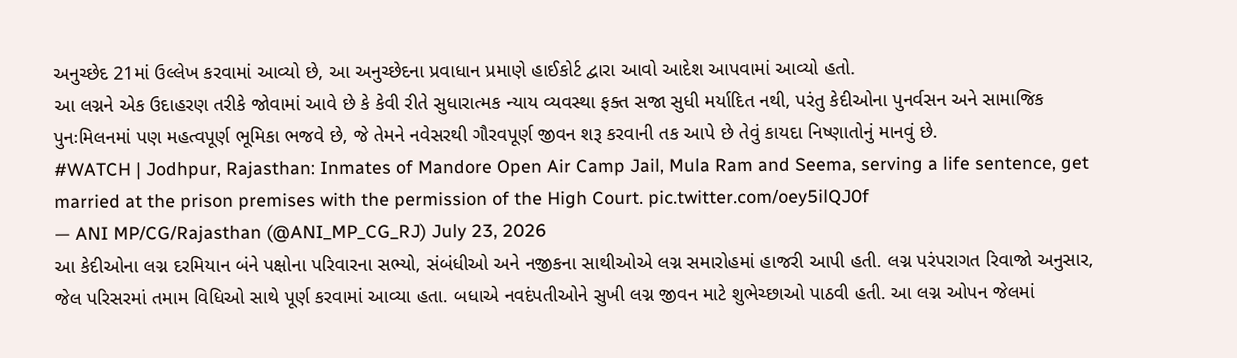અનુચ્છેદ 21માં ઉલ્લેખ કરવામાં આવ્યો છે, આ અનુચ્છેદના પ્રવાધાન પ્રમાણે હાઈકોર્ટ દ્વારા આવો આદેશ આપવામાં આવ્યો હતો.
આ લગ્નને એક ઉદાહરણ તરીકે જોવામાં આવે છે કે કેવી રીતે સુધારાત્મક ન્યાય વ્યવસ્થા ફક્ત સજા સુધી મર્યાદિત નથી, પરંતુ કેદીઓના પુનર્વસન અને સામાજિક પુનઃમિલનમાં પણ મહત્વપૂર્ણ ભૂમિકા ભજવે છે, જે તેમને નવેસરથી ગૌરવપૂર્ણ જીવન શરૂ કરવાની તક આપે છે તેવું કાયદા નિષ્ણાતોનું માનવું છે.
#WATCH | Jodhpur, Rajasthan: Inmates of Mandore Open Air Camp Jail, Mula Ram and Seema, serving a life sentence, get married at the prison premises with the permission of the High Court. pic.twitter.com/oey5ilQJ0f
— ANI MP/CG/Rajasthan (@ANI_MP_CG_RJ) July 23, 2026
આ કેદીઓના લગ્ન દરમિયાન બંને પક્ષોના પરિવારના સભ્યો, સંબંધીઓ અને નજીકના સાથીઓએ લગ્ન સમારોહમાં હાજરી આપી હતી. લગ્ન પરંપરાગત રિવાજો અનુસાર, જેલ પરિસરમાં તમામ વિધિઓ સાથે પૂર્ણ કરવામાં આવ્યા હતા. બધાએ નવદંપતીઓને સુખી લગ્ન જીવન માટે શુભેચ્છાઓ પાઠવી હતી. આ લગ્ન ઓપન જેલમાં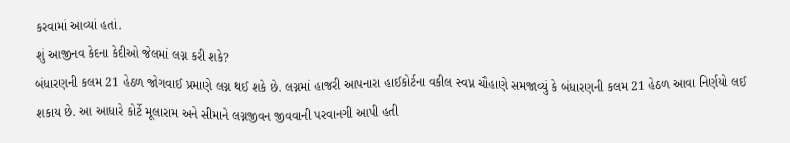કરવામાં આવ્યાં હતાં.
શું આજીનવ કેદના કેદીઓ જેલમાં લગ્ન કરી શકે?
બંધારણની કલમ 21 હેઠળ જોગવાઈ પ્રમાણે લગ્ન થઈ શકે છે. લગ્નમાં હાજરી આપનારા હાઈકોર્ટના વકીલ સ્વપ્ન ચૌહાણે સમજાવ્યું કે બંધારણની કલમ 21 હેઠળ આવા નિર્ણયો લઈ શકાય છે. આ આધારે કોર્ટે મૂલારામ અને સીમાને લગ્નજીવન જીવવાની પરવાનગી આપી હતી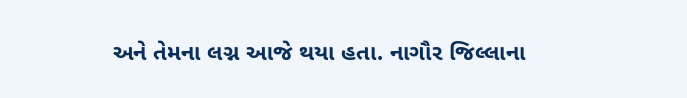અને તેમના લગ્ન આજે થયા હતા. નાગૌર જિલ્લાના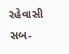રહેવાસી સબ-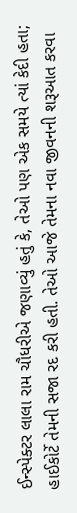ઈન્સ્પેક્ટર લાલા રામ ચૌધરીએ જણાવ્યું હતું કે, તેઓ પણ એક સમયે ત્યાં કેદી હતા; હાઈકોર્ટે તેમની સજા રદ કરી હતી. તેઓ આજે તેમના નવા જીવનની શરૂઆત કરવા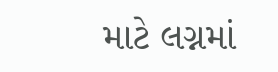માટે લગ્નમાં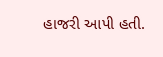હાજરી આપી હતી.